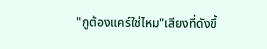"กูต้องแคร์ใช่ไหม"เสียงที่ดังขึ้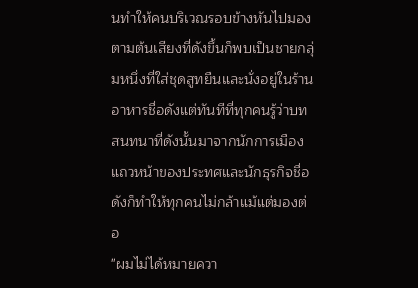นทำให้คนบริเวณรอบข้างหันไปมองตามต้นเสียงที่ดังขึ้นก็พบเป็นชายกลุ่มหนึ่งที่ใส่ชุดสูทยืนและนั่งอยู่ในร้านอาหารชื่อดังแต่ทันทีที่ทุกคนรู้ว่าบทสนทนาที่ดังนั้นมาจากนักการเมืองแถวหน้าของประทศและนักธุรกิจชื่อดังก็ทำให้ทุกคนไม่กล้าแม้แต่มองต่อ
"ผมไม่ได้หมายควา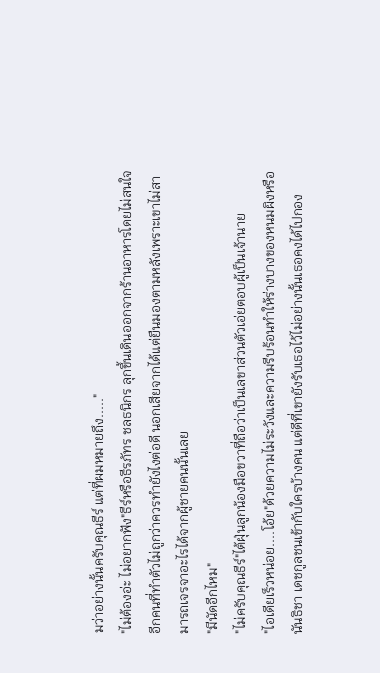มว่าอย่างนั้นครับคุณธีร์ แต่ที่ผมหมายถึง....."
"ไม่ต้องอ่ะ ไม่อยากฟัง"ธีร์หรือธีรภัทร ชลธนิกร ลุกขึ้นเดินออกจากร้านอาหารโดยไม่สนใจอีกคนที่ทำตัวไม่ถูกว่าควรทำยังไงต่อดี นอกเสียจากได้แต่ยืนมองตามหลังเพราะเขาไม่สามารถเจรจาอะไรได้จากผู้ชายคนนั้นเลย
"มีนัดอีกไหม"
"ไม่ครับคุณธีร์"ไต้ฝุ่นลูกน้องมือขวาที่ถือว่าเป็นเลขาส่วนตัวเอ่ยตอบผู้เป็นเจ้านาย
"ไอเดียเร็วหน่อย....โอ้ย"ด้วยความไม่ระวังและความรีบร้อนทำให้ร่างบางของหนมผิงหรือนันธิชา เดชกูลชนเข้ากับใครบ้างคน แต่ดีที่เขายังรับเธอไว้ไม่อย่างนั้นเธอคงได้ไปกอง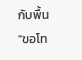กับพื้น
"ขอโท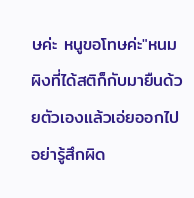ษค่ะ หนูขอโทษค่ะ"หนมผิงที่ได้สติก็กับมายืนด้วยตัวเองแล้วเอ่ยออกไปอย่ารู้สึกผิด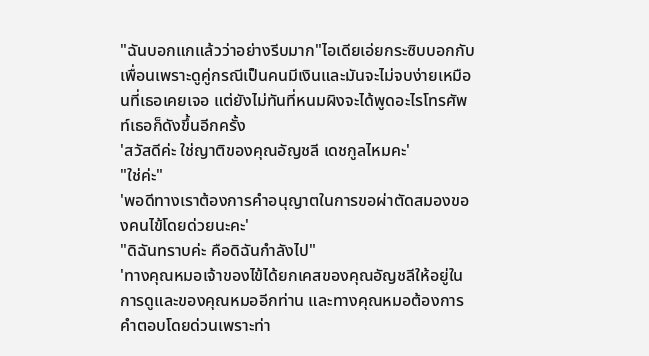"ฉันบอกแกแล้วว่าอย่างรีบมาก"ไอเดียเอ่ยกระซิบบอกกับเพื่อนเพราะดูคู่กรณีเป็นคนมีเงินและมันจะไม่จบง่ายเหมือนที่เธอเคยเจอ แต่ยังไม่ทันที่หนมผิงจะได้พูดอะไรโทรศัพท์เธอก็ดังขึ้นอีกครั้ง
'สวัสดีค่ะ ใช่ญาติของคุณอัญชลี เดชกูลไหมคะ'
"ใช่ค่ะ"
'พอดีทางเราต้องการคำอนุญาตในการขอผ่าตัดสมองของคนไข้โดยด่วยนะคะ'
"ดิฉันทราบค่ะ คือดิฉันกำลังไป"
'ทางคุณหมอเจ้าของไข้ได้ยกเคสของคุณอัญชลีให้อยู่ในการดูและของคุณหมออีกท่าน และทางคุณหมอต้องการคำตอบโดยด่วนเพราะท่า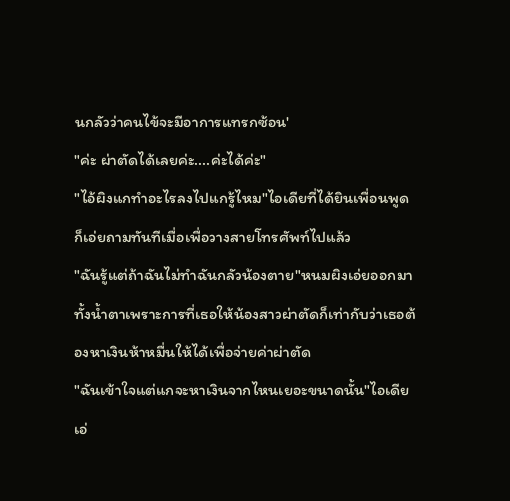นกลัวว่าคนไข้จะมีอาการแทรกซ้อน'
"ค่ะ ผ่าตัดได้เลยค่ะ....ค่ะได้ค่ะ"
"ไอ้ผิงแกทำอะไรลงไปแกรู้ไหม"ไอเดียที่ได้ยินเพื่อนพูดก็เอ่ยถามทันทีเมื่อเพื่อวางสายโทรศัพท์ไปแล้ว
"ฉันรู้แต่ถ้าฉันไม่ทำฉันกลัวน้องตาย"หนมผิงเอ่ยออกมาทั้งน้ำตาเพราะการที่เธอให้น้องสาวผ่าตัดก็เท่ากับว่าเธอต้องหาเงินห้าหมื่นให้ได้เพื่อจ่ายค่าผ่าตัด
"ฉันเข้าใจแต่แกจะหาเงินจากไหนเยอะขนาดนั้น"ไอเดียเอ่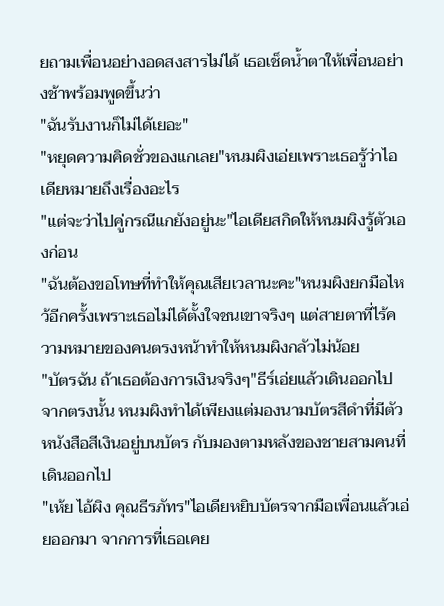ยถามเพื่อนอย่างอดสงสารไม่ได้ เธอเช็ดน้ำตาให้เพื่อนอย่างช้าพร้อมพูดขึ้นว่า
"ฉันรับงานก็ไม่ได้เยอะ"
"หยุดความคิดชั่วของแกเลย"หนมผิงเอ่ยเพราะเธอรู้ว่าไอเดียหมายถึงเรื่องอะไร
"แต่จะว่าไปคู่กรณีแกยังอยู่นะ"ไอเดียสกิดให้หนมผิงรู้ตัวเองก่อน
"ฉันต้องขอโทษที่ทำให้คุณเสียเวลานะคะ"หนมผิงยกมือไหว้อีกครั้งเพราะเธอไม่ได้ตั้งใจชนเขาจริงๆ แต่สายตาที่ไร้ความหมายของคนตรงหน้าทำให้หนมผิงกลัวไม่น้อย
"บัตรฉัน ถ้าเธอต้องการเงินจริงๆ"ธีร์เอ่ยแล้วเดินออกไปจากตรงนั้น หนมผิงทำได้เพียงแต่มองนามบัตรสีดำที่มีตัวหนังสือสีเงินอยู่บนบัตร กับมองตามหลังของชายสามคนที่เดินออกไป
"เห้ย ไอ้ผิง คุณธีรภัทร"ไอเดียหยิบบัตรจากมือเพื่อนแล้วเอ่ยออกมา จากการที่เธอเคย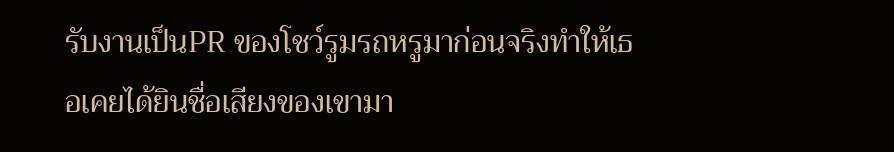รับงานเป็นPR ของโชว์รูมรถหรูมาก่อนจริงทำให้เธอเคยได้ยินชื่อเสียงของเขามา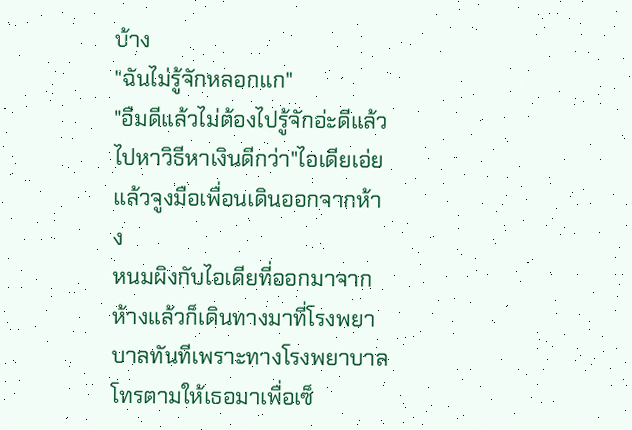บ้าง
"ฉันไม่รู้จักหลอกแก"
"อืมดีแล้วไม่ต้องไปรู้จักอ่ะดีแล้ว ไปหาวิธีหาเงินดีกว่า"ไอเดียเอ่ยแล้วจูงมือเพื่อนเดินออกจากห้าง
หนมผิงกับไอเดียที่ออกมาจากห้างแล้วก็เดินทางมาที่โรงพยาบาลทันทีเพราะทางโรงพยาบาลโทรตามให้เธอมาเพื่อเซ็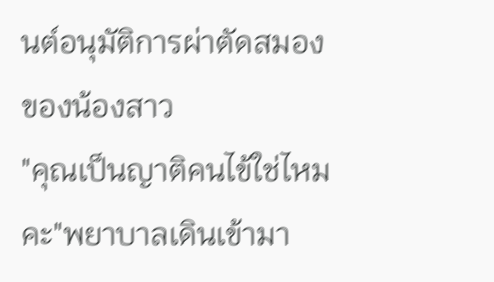นต์อนุมัติการผ่าตัดสมองของน้องสาว
"คุณเป็นญาติคนไข้ใช่ไหมคะ"พยาบาลเดินเข้ามา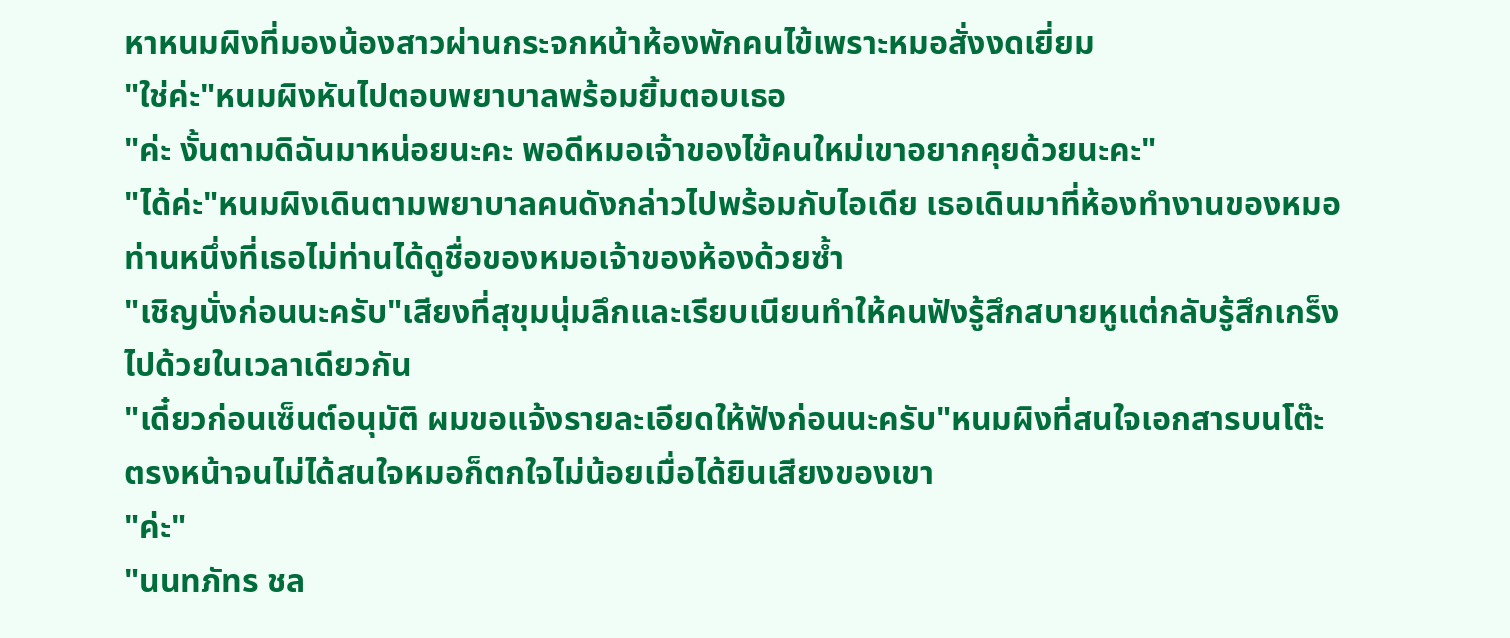หาหนมผิงที่มองน้องสาวผ่านกระจกหน้าห้องพักคนไข้เพราะหมอสั่งงดเยี่ยม
"ใช่ค่ะ"หนมผิงหันไปตอบพยาบาลพร้อมยิ้มตอบเธอ
"ค่ะ งั้นตามดิฉันมาหน่อยนะคะ พอดีหมอเจ้าของไข้คนใหม่เขาอยากคุยด้วยนะคะ"
"ได้ค่ะ"หนมผิงเดินตามพยาบาลคนดังกล่าวไปพร้อมกับไอเดีย เธอเดินมาที่ห้องทำงานของหมอท่านหนึ่งที่เธอไม่ท่านได้ดูชื่อของหมอเจ้าของห้องด้วยซ้ำ
"เชิญนั่งก่อนนะครับ"เสียงที่สุขุมนุ่มลึกและเรียบเนียนทำให้คนฟังรู้สึกสบายหูแต่กลับรู้สึกเกร็งไปด้วยในเวลาเดียวกัน
"เดี๋ยวก่อนเซ็นต์อนุมัติ ผมขอแจ้งรายละเอียดให้ฟังก่อนนะครับ"หนมผิงที่สนใจเอกสารบนโต๊ะตรงหน้าจนไม่ได้สนใจหมอก็ตกใจไม่น้อยเมื่อได้ยินเสียงของเขา
"ค่ะ"
"นนทภัทร ชล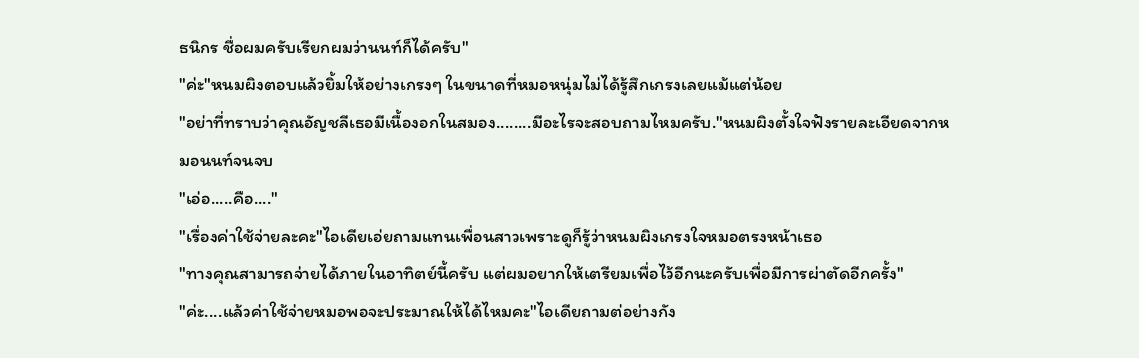ธนิกร ชื่อผมครับเรียกผมว่านนท์ก็ได้ครับ"
"ค่ะ"หนมผิงตอบแล้วยิ้มให้อย่างเกรงๆ ในขนาดที่หมอหนุ่มไม่ได้รู้สึกเกรงเลยแม้แต่น้อย
"อย่าที่ทราบว่าคุณอัญชลีเธอมีเนื้องอกในสมอง........มีอะไรจะสอบถามไหมครับ."หนมผิงตั้งใจฟังรายละเอียดจากหมอนนท์จนจบ
"เอ่อ.....คือ...."
"เรื่องค่าใช้จ่ายละคะ"ไอเดียเอ่ยถามแทนเพื่อนสาวเพราะดูก็รู้ว่าหนมผิงเกรงใจหมอตรงหน้าเธอ
"ทางคุณสามารถจ่ายได้ภายในอาทิตย์นี้ครับ แต่ผมอยากให้เตรียมเพื่อไว้อีกนะครับเพื่อมีการผ่าตัดอีกครั้ง"
"ค่ะ....แล้วค่าใช้จ่ายหมอพอจะประมาณให้ได้ไหมคะ"ไอเดียถามต่อย่างกัง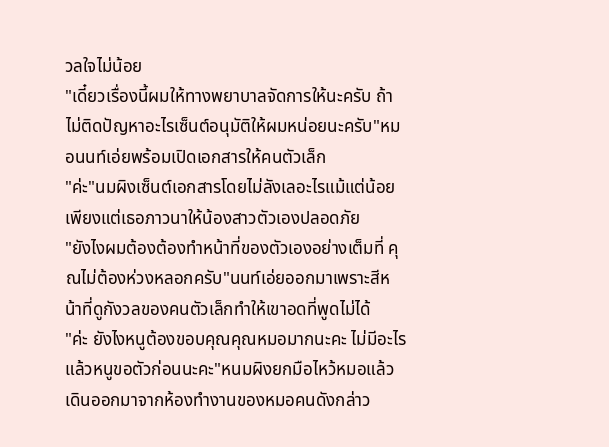วลใจไม่น้อย
"เดี๋ยวเรื่องนี้ผมให้ทางพยาบาลจัดการให้นะครับ ถ้าไม่ติดปัญหาอะไรเซ็นต์อนุมัติให้ผมหน่อยนะครับ"หมอนนท์เอ่ยพร้อมเปิดเอกสารให้คนตัวเล็ก
"ค่ะ"นมผิงเซ็นต์เอกสารโดยไม่ลังเลอะไรแม้แต่น้อยเพียงแต่เธอภาวนาให้น้องสาวตัวเองปลอดภัย
"ยังไงผมต้องต้องทำหน้าที่ของตัวเองอย่างเต็มที่ คุณไม่ต้องห่วงหลอกครับ"นนท์เอ่ยออกมาเพราะสีหน้าที่ดูกังวลของคนตัวเล็กทำให้เขาอดที่พูดไม่ได้
"ค่ะ ยังไงหนูต้องขอบคุณคุณหมอมากนะคะ ไม่มีอะไรแล้วหนูขอตัวก่อนนะคะ"หนมผิงยกมือไหว้หมอแล้วเดินออกมาจากห้องทำงานของหมอคนดังกล่าว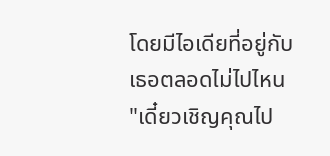โดยมีไอเดียที่อยู่กับเธอตลอดไม่ไปไหน
"เดี๋ยวเชิญคุณไป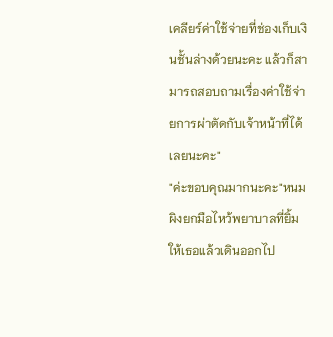เคลียร์ค่าใช้จ่ายที่ช่องเก็บเงินชั้นล่างด้วยนะคะ แล้วก็สามารถสอบถามเรื่องค่าใช้จ่ายการผ่าตัดกับเจ้าหน้าที่ได้เลยนะคะ"
"ค่ะขอบคุณมากนะคะ"หนมผิงยกมือไหว้พยาบาลที่ยิ้มให้เธอแล้วเดินออกไป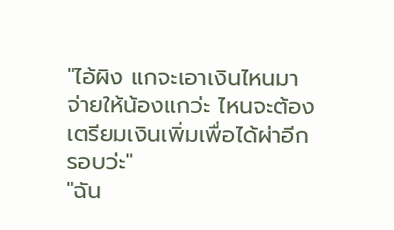"ไอ้ผิง แกจะเอาเงินไหนมาจ่ายให้น้องแกว่ะ ไหนจะต้องเตรียมเงินเพิ่มเพื่อได้ผ่าอีกรอบว่ะ"
"ฉัน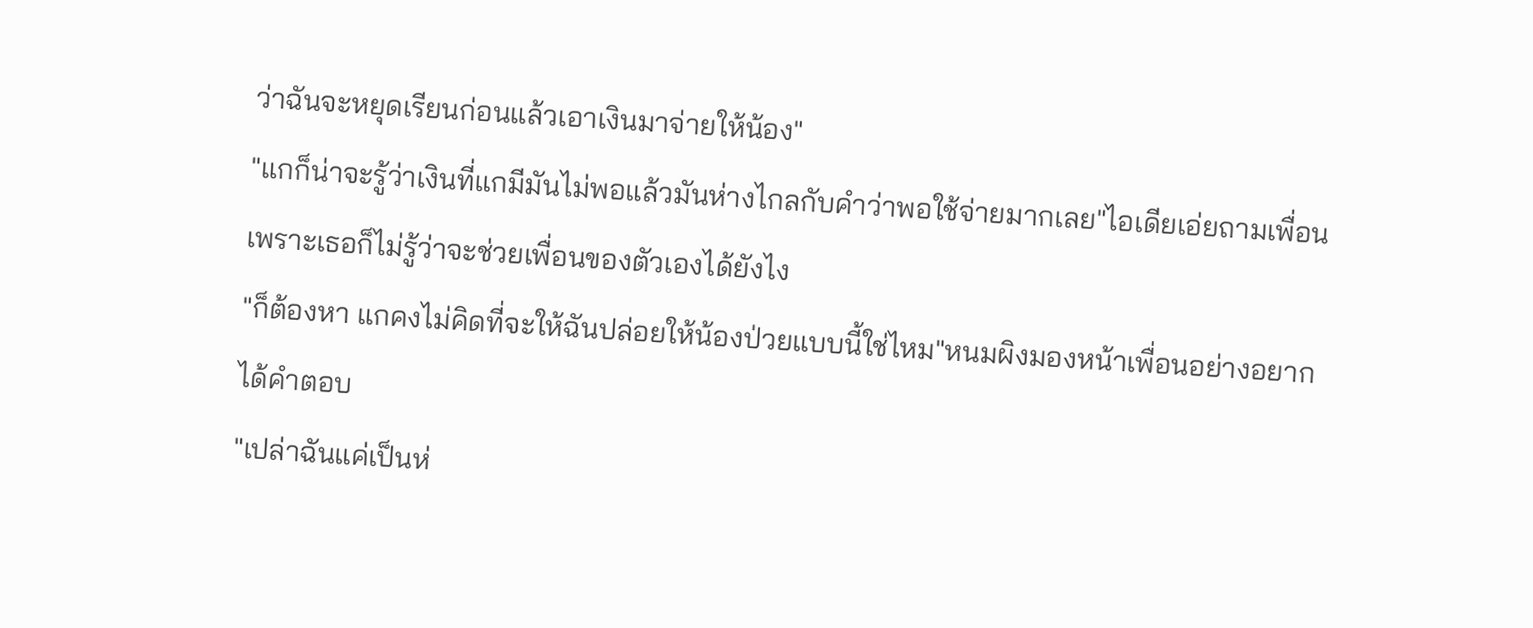ว่าฉันจะหยุดเรียนก่อนแล้วเอาเงินมาจ่ายให้น้อง"
"แกก็น่าจะรู้ว่าเงินที่แกมีมันไม่พอแล้วมันห่างไกลกับคำว่าพอใช้จ่ายมากเลย"ไอเดียเอ่ยถามเพื่อนเพราะเธอก็ไม่รู้ว่าจะช่วยเพื่อนของตัวเองได้ยังไง
"ก็ต้องหา แกคงไม่คิดที่จะให้ฉันปล่อยให้น้องป่วยแบบนี้ใช่ไหม"หนมผิงมองหน้าเพื่อนอย่างอยากได้คำตอบ
"เปล่าฉันแค่เป็นห่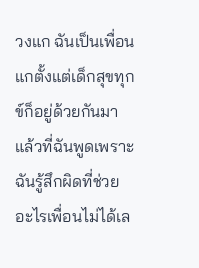วงแก ฉันเป็นเพื่อนแกตั้งแต่เด็กสุขทุกข์ก็อยู่ด้วยกันมา แล้วที่ฉันพูดเพราะฉันรู้สึกผิดที่ช่วยอะไรเพื่อนไม่ได้เล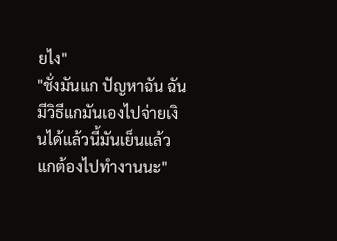ยไง"
"ชั่งมันแก ปัญหาฉัน ฉันมีวิธีแกมันเองไปจ่ายเงินได้แล้วนี้มันเย็นแล้วแกต้องไปทำงานนะ"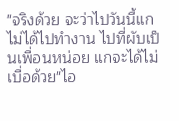"จริงด้วย จะว่าไปวันนี้แกไม่ได้ไปทำงาน ไปที่ผับเป็นเพื่อนหน่อย แกจะได้ไม่เบื่อด้วย"ไอ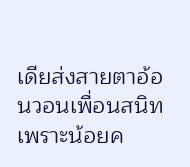เดียส่งสายตาอ้อนวอนเพื่อนสนิทเพราะน้อยค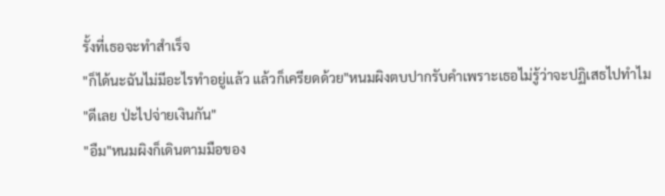รั้งที่เธอจะทำสำเร็จ
"ก็ได้นะฉันไม่มีอะไรทำอยู่แล้ว แล้วก็เครียดด้วย"หนมผิงตบปากรับคำเพราะเธอไม่รู้ว่าจะปฏิเสธไปทำไม
"ดีเลย ป่ะไปจ่ายเงินกัน"
"อืม"หนมผิงก็เดินตามมือของ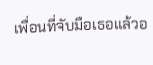เพื่อนที่จับมือเธอแล้วอ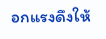อกแรงดึงให้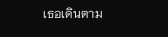เธอเดินตาม